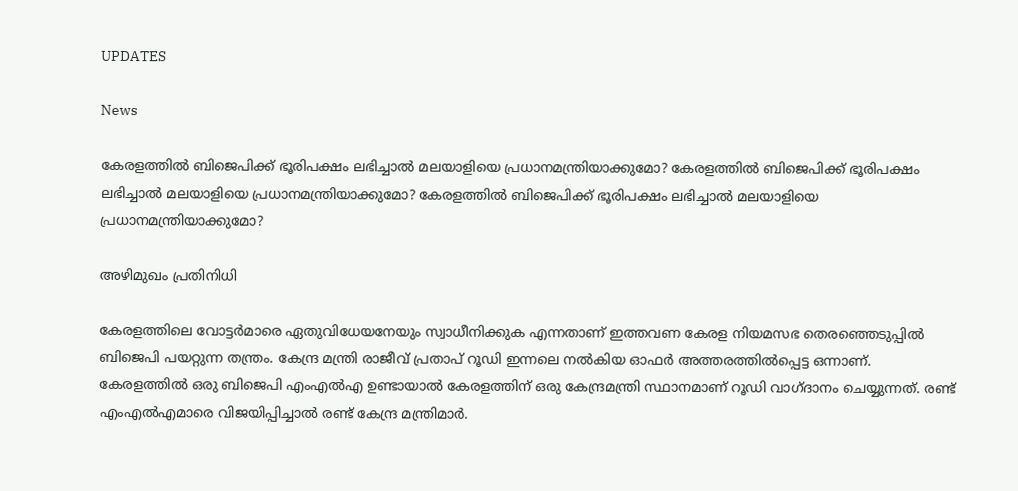UPDATES

News

കേരളത്തില്‍ ബിജെപിക്ക് ഭൂരിപക്ഷം ലഭിച്ചാല്‍ മലയാളിയെ പ്രധാനമന്ത്രിയാക്കുമോ? കേരളത്തില്‍ ബിജെപിക്ക് ഭൂരിപക്ഷം ലഭിച്ചാല്‍ മലയാളിയെ പ്രധാനമന്ത്രിയാക്കുമോ? കേരളത്തില്‍ ബിജെപിക്ക് ഭൂരിപക്ഷം ലഭിച്ചാല്‍ മലയാളിയെ പ്രധാനമന്ത്രിയാക്കുമോ?

അഴിമുഖം പ്രതിനിധി

കേരളത്തിലെ വോട്ടര്‍മാരെ ഏതുവിധേയനേയും സ്വാധീനിക്കുക എന്നതാണ് ഇത്തവണ കേരള നിയമസഭ തെരഞ്ഞെടുപ്പില്‍ ബിജെപി പയറ്റുന്ന തന്ത്രം. കേന്ദ്ര മന്ത്രി രാജീവ് പ്രതാപ് റൂഡി ഇന്നലെ നല്‍കിയ ഓഫര്‍ അത്തരത്തില്‍പ്പെട്ട ഒന്നാണ്. കേരളത്തില്‍ ഒരു ബിജെപി എംഎല്‍എ ഉണ്ടായാല്‍ കേരളത്തിന് ഒരു കേന്ദ്രമന്ത്രി സ്ഥാനമാണ് റൂഡി വാഗ്ദാനം ചെയ്യുന്നത്. രണ്ട് എംഎല്‍എമാരെ വിജയിപ്പിച്ചാല്‍ രണ്ട് കേന്ദ്ര മന്ത്രിമാര്‍.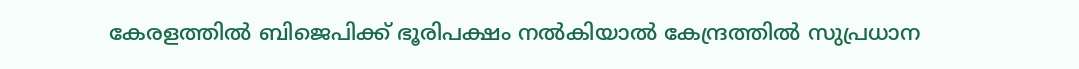കേരളത്തില്‍ ബിജെപിക്ക് ഭൂരിപക്ഷം നല്‍കിയാല്‍ കേന്ദ്രത്തില്‍ സുപ്രധാന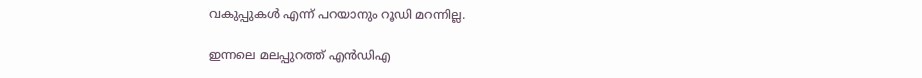വകുപ്പുകള്‍ എന്ന് പറയാനും റൂഡി മറന്നില്ല.

ഇന്നലെ മലപ്പുറത്ത് എന്‍ഡിഎ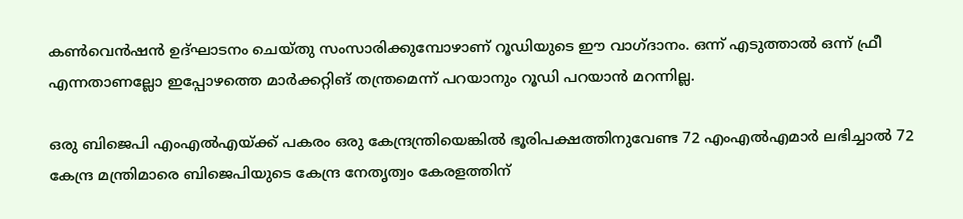കണ്‍വെന്‍ഷന്‍ ഉദ്ഘാടനം ചെയ്തു സംസാരിക്കുമ്പോഴാണ് റൂഡിയുടെ ഈ വാഗ്ദാനം. ഒന്ന് എടുത്താല്‍ ഒന്ന് ഫ്രീ എന്നതാണല്ലോ ഇപ്പോഴത്തെ മാര്‍ക്കറ്റിങ് തന്ത്രമെന്ന് പറയാനും റൂഡി പറയാന്‍ മറന്നില്ല.

ഒരു ബിജെപി എംഎല്‍എയ്ക്ക് പകരം ഒരു കേന്ദ്രന്ത്രിയെങ്കില്‍ ഭൂരിപക്ഷത്തിനുവേണ്ട 72 എംഎല്‍എമാര്‍ ലഭിച്ചാല്‍ 72 കേന്ദ്ര മന്ത്രിമാരെ ബിജെപിയുടെ കേന്ദ്ര നേതൃത്വം കേരളത്തിന്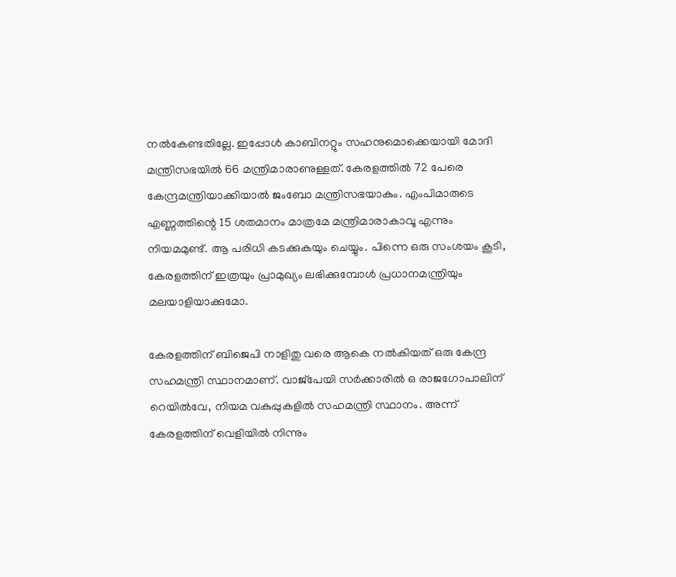നല്‍കേണ്ടതില്ലേ. ഇപ്പോള്‍ കാബിനറ്റും സഹനുമൊക്കെയായി മോദി മന്ത്രിസഭയില്‍ 66 മന്ത്രിമാരാണുള്ളത്. കേരളത്തില്‍ 72 പേരെ കേന്ദ്രമന്ത്രിയാക്കിയാല്‍ ജംബോ മന്ത്രിസഭയാകും. എംപിമാരുടെ എണ്ണത്തിന്റെ 15 ശതമാനം മാത്രമേ മന്ത്രിമാരാകാവൂ എന്നും നിയമമുണ്ട്. ആ പരിധി കടക്കുകയും ചെയ്യും. പിന്നെ ഒരു സംശയം കൂടി, കേരളത്തിന് ഇത്രയും പ്രാമുഖ്യം ലഭിക്കുമ്പോള്‍ പ്രധാനമന്ത്രിയും മലയാളിയാക്കുമോ.

കേരളത്തിന് ബിജെപി നാളിതു വരെ ആകെ നല്‍കിയത് ഒരു കേന്ദ്ര സഹമന്ത്രി സ്ഥാനമാണ്. വാജ്‌പേയി സര്‍ക്കാരില്‍ ഒ രാജഗോപാലിന് റെയില്‍വേ, നിയമ വകുപ്പുകളില്‍ സഹമന്ത്രി സ്ഥാനം. അന്ന് കേരളത്തിന് വെളിയില്‍ നിന്നും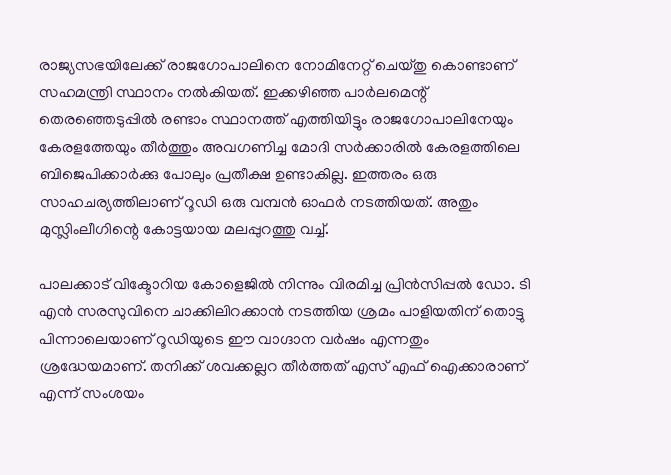രാജ്യസഭയിലേക്ക് രാജഗോപാലിനെ നോമിനേറ്റ് ചെയ്തു കൊണ്ടാണ് സഹമന്ത്രി സ്ഥാനം നല്‍കിയത്. ഇക്കഴിഞ്ഞ പാര്‍ലമെന്റ് തെരഞ്ഞെടുപ്പില്‍ രണ്ടാം സ്ഥാനത്ത് എത്തിയിട്ടും രാജഗോപാലിനേയും കേരളത്തേയും തീര്‍ത്തും അവഗണിച്ച മോദി സര്‍ക്കാരില്‍ കേരളത്തിലെ ബിജെപിക്കാര്‍ക്കു പോലും പ്രതീക്ഷ ഉണ്ടാകില്ല. ഇത്തരം ഒരു സാഹചര്യത്തിലാണ് റൂഡി ഒരു വമ്പന്‍ ഓഫര്‍ നടത്തിയത്. അതും മുസ്ലിംലീഗിന്റെ കോട്ടയായ മലപ്പുറത്തു വച്ച്.

പാലക്കാട് വിക്ടോറിയ കോളെജില്‍ നിന്നും വിരമിച്ച പ്രിന്‍സിപ്പല്‍ ഡോ. ടി എന്‍ സരസുവിനെ ചാക്കിലിറക്കാന്‍ നടത്തിയ ശ്രമം പാളിയതിന് തൊട്ടു പിന്നാലെയാണ് റൂഡിയുടെ ഈ വാഗ്ദാന വര്‍ഷം എന്നതും ശ്രദ്ധേയമാണ്. തനിക്ക് ശവക്കല്ലറ തീര്‍ത്തത് എസ് എഫ് ഐക്കാരാണ് എന്ന് സംശയം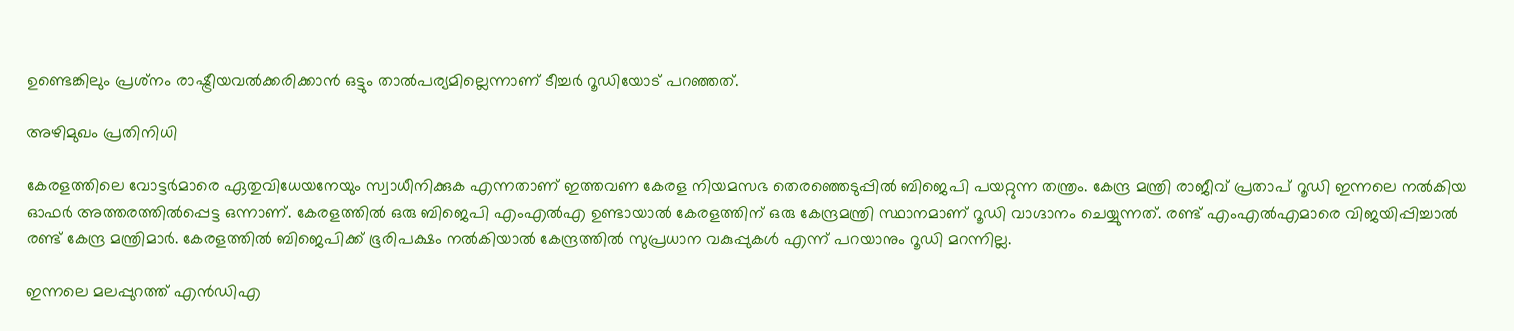ഉണ്ടെങ്കിലും പ്രശ്‌നം രാഷ്ട്രീയവല്‍ക്കരിക്കാന്‍ ഒട്ടും താല്‍പര്യമില്ലെന്നാണ് ടീച്ചര്‍ റൂഡിയോട് പറഞ്ഞത്.

അഴിമുഖം പ്രതിനിധി

കേരളത്തിലെ വോട്ടര്‍മാരെ ഏതുവിധേയനേയും സ്വാധീനിക്കുക എന്നതാണ് ഇത്തവണ കേരള നിയമസഭ തെരഞ്ഞെടുപ്പില്‍ ബിജെപി പയറ്റുന്ന തന്ത്രം. കേന്ദ്ര മന്ത്രി രാജീവ് പ്രതാപ് റൂഡി ഇന്നലെ നല്‍കിയ ഓഫര്‍ അത്തരത്തില്‍പ്പെട്ട ഒന്നാണ്. കേരളത്തില്‍ ഒരു ബിജെപി എംഎല്‍എ ഉണ്ടായാല്‍ കേരളത്തിന് ഒരു കേന്ദ്രമന്ത്രി സ്ഥാനമാണ് റൂഡി വാഗ്ദാനം ചെയ്യുന്നത്. രണ്ട് എംഎല്‍എമാരെ വിജയിപ്പിച്ചാല്‍ രണ്ട് കേന്ദ്ര മന്ത്രിമാര്‍. കേരളത്തില്‍ ബിജെപിക്ക് ഭൂരിപക്ഷം നല്‍കിയാല്‍ കേന്ദ്രത്തില്‍ സുപ്രധാന വകുപ്പുകള്‍ എന്ന് പറയാനും റൂഡി മറന്നില്ല.

ഇന്നലെ മലപ്പുറത്ത് എന്‍ഡിഎ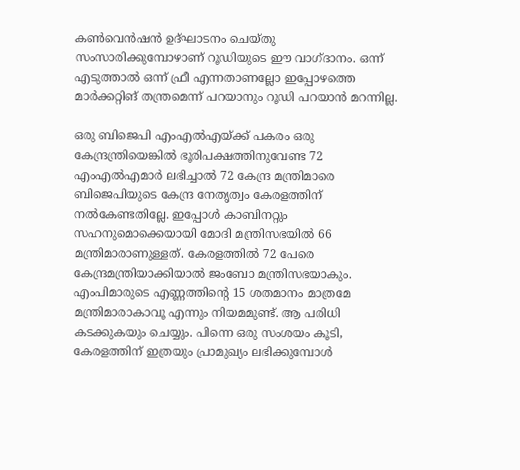കണ്‍വെന്‍ഷന്‍ ഉദ്ഘാടനം ചെയ്തു സംസാരിക്കുമ്പോഴാണ് റൂഡിയുടെ ഈ വാഗ്ദാനം. ഒന്ന് എടുത്താല്‍ ഒന്ന് ഫ്രീ എന്നതാണല്ലോ ഇപ്പോഴത്തെ മാര്‍ക്കറ്റിങ് തന്ത്രമെന്ന് പറയാനും റൂഡി പറയാന്‍ മറന്നില്ല.

ഒരു ബിജെപി എംഎല്‍എയ്ക്ക് പകരം ഒരു കേന്ദ്രന്ത്രിയെങ്കില്‍ ഭൂരിപക്ഷത്തിനുവേണ്ട 72 എംഎല്‍എമാര്‍ ലഭിച്ചാല്‍ 72 കേന്ദ്ര മന്ത്രിമാരെ ബിജെപിയുടെ കേന്ദ്ര നേതൃത്വം കേരളത്തിന് നല്‍കേണ്ടതില്ലേ. ഇപ്പോള്‍ കാബിനറ്റും സഹനുമൊക്കെയായി മോദി മന്ത്രിസഭയില്‍ 66 മന്ത്രിമാരാണുള്ളത്. കേരളത്തില്‍ 72 പേരെ കേന്ദ്രമന്ത്രിയാക്കിയാല്‍ ജംബോ മന്ത്രിസഭയാകും. എംപിമാരുടെ എണ്ണത്തിന്റെ 15 ശതമാനം മാത്രമേ മന്ത്രിമാരാകാവൂ എന്നും നിയമമുണ്ട്. ആ പരിധി കടക്കുകയും ചെയ്യും. പിന്നെ ഒരു സംശയം കൂടി, കേരളത്തിന് ഇത്രയും പ്രാമുഖ്യം ലഭിക്കുമ്പോള്‍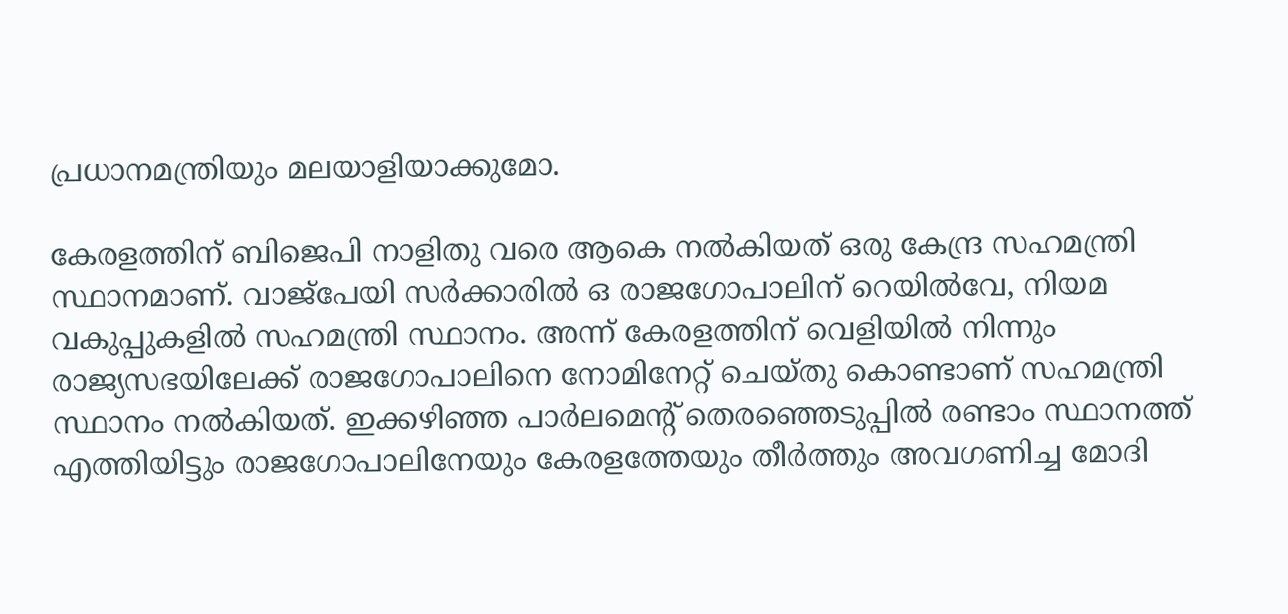പ്രധാനമന്ത്രിയും മലയാളിയാക്കുമോ.

കേരളത്തിന് ബിജെപി നാളിതു വരെ ആകെ നല്‍കിയത് ഒരു കേന്ദ്ര സഹമന്ത്രി സ്ഥാനമാണ്. വാജ്‌പേയി സര്‍ക്കാരില്‍ ഒ രാജഗോപാലിന് റെയില്‍വേ, നിയമ വകുപ്പുകളില്‍ സഹമന്ത്രി സ്ഥാനം. അന്ന് കേരളത്തിന് വെളിയില്‍ നിന്നും രാജ്യസഭയിലേക്ക് രാജഗോപാലിനെ നോമിനേറ്റ് ചെയ്തു കൊണ്ടാണ് സഹമന്ത്രി സ്ഥാനം നല്‍കിയത്. ഇക്കഴിഞ്ഞ പാര്‍ലമെന്റ് തെരഞ്ഞെടുപ്പില്‍ രണ്ടാം സ്ഥാനത്ത് എത്തിയിട്ടും രാജഗോപാലിനേയും കേരളത്തേയും തീര്‍ത്തും അവഗണിച്ച മോദി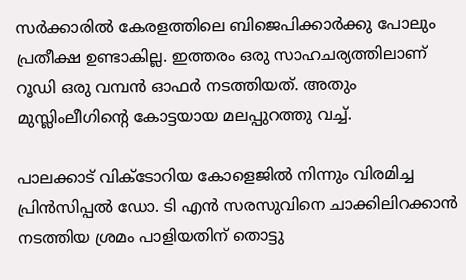സര്‍ക്കാരില്‍ കേരളത്തിലെ ബിജെപിക്കാര്‍ക്കു പോലും പ്രതീക്ഷ ഉണ്ടാകില്ല. ഇത്തരം ഒരു സാഹചര്യത്തിലാണ് റൂഡി ഒരു വമ്പന്‍ ഓഫര്‍ നടത്തിയത്. അതും മുസ്ലിംലീഗിന്റെ കോട്ടയായ മലപ്പുറത്തു വച്ച്.

പാലക്കാട് വിക്ടോറിയ കോളെജില്‍ നിന്നും വിരമിച്ച പ്രിന്‍സിപ്പല്‍ ഡോ. ടി എന്‍ സരസുവിനെ ചാക്കിലിറക്കാന്‍ നടത്തിയ ശ്രമം പാളിയതിന് തൊട്ടു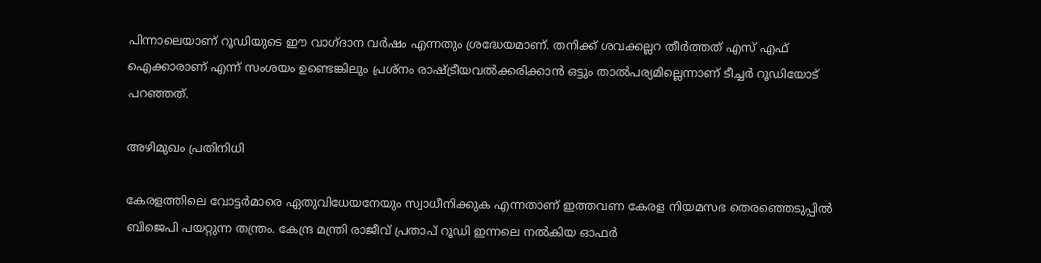പിന്നാലെയാണ് റൂഡിയുടെ ഈ വാഗ്ദാന വര്‍ഷം എന്നതും ശ്രദ്ധേയമാണ്. തനിക്ക് ശവക്കല്ലറ തീര്‍ത്തത് എസ് എഫ് ഐക്കാരാണ് എന്ന് സംശയം ഉണ്ടെങ്കിലും പ്രശ്‌നം രാഷ്ട്രീയവല്‍ക്കരിക്കാന്‍ ഒട്ടും താല്‍പര്യമില്ലെന്നാണ് ടീച്ചര്‍ റൂഡിയോട് പറഞ്ഞത്.

അഴിമുഖം പ്രതിനിധി

കേരളത്തിലെ വോട്ടര്‍മാരെ ഏതുവിധേയനേയും സ്വാധീനിക്കുക എന്നതാണ് ഇത്തവണ കേരള നിയമസഭ തെരഞ്ഞെടുപ്പില്‍ ബിജെപി പയറ്റുന്ന തന്ത്രം. കേന്ദ്ര മന്ത്രി രാജീവ് പ്രതാപ് റൂഡി ഇന്നലെ നല്‍കിയ ഓഫര്‍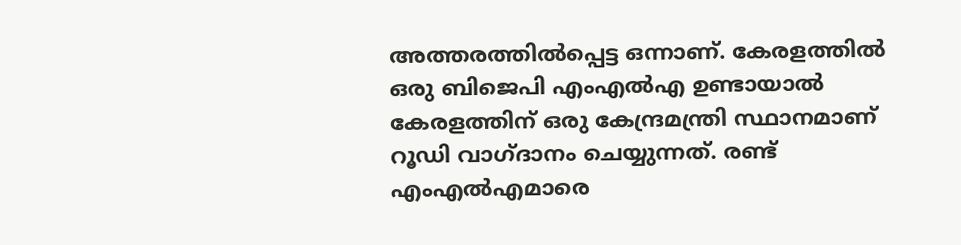അത്തരത്തില്‍പ്പെട്ട ഒന്നാണ്. കേരളത്തില്‍ ഒരു ബിജെപി എംഎല്‍എ ഉണ്ടായാല്‍ കേരളത്തിന് ഒരു കേന്ദ്രമന്ത്രി സ്ഥാനമാണ് റൂഡി വാഗ്ദാനം ചെയ്യുന്നത്. രണ്ട് എംഎല്‍എമാരെ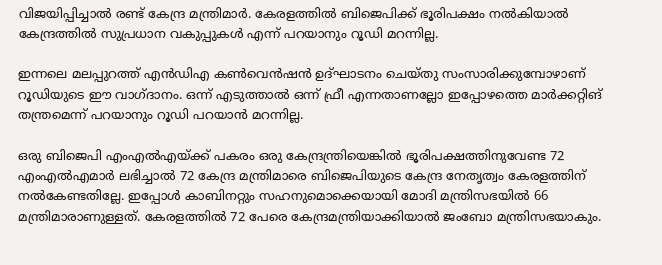വിജയിപ്പിച്ചാല്‍ രണ്ട് കേന്ദ്ര മന്ത്രിമാര്‍. കേരളത്തില്‍ ബിജെപിക്ക് ഭൂരിപക്ഷം നല്‍കിയാല്‍ കേന്ദ്രത്തില്‍ സുപ്രധാന വകുപ്പുകള്‍ എന്ന് പറയാനും റൂഡി മറന്നില്ല.

ഇന്നലെ മലപ്പുറത്ത് എന്‍ഡിഎ കണ്‍വെന്‍ഷന്‍ ഉദ്ഘാടനം ചെയ്തു സംസാരിക്കുമ്പോഴാണ് റൂഡിയുടെ ഈ വാഗ്ദാനം. ഒന്ന് എടുത്താല്‍ ഒന്ന് ഫ്രീ എന്നതാണല്ലോ ഇപ്പോഴത്തെ മാര്‍ക്കറ്റിങ് തന്ത്രമെന്ന് പറയാനും റൂഡി പറയാന്‍ മറന്നില്ല.

ഒരു ബിജെപി എംഎല്‍എയ്ക്ക് പകരം ഒരു കേന്ദ്രന്ത്രിയെങ്കില്‍ ഭൂരിപക്ഷത്തിനുവേണ്ട 72 എംഎല്‍എമാര്‍ ലഭിച്ചാല്‍ 72 കേന്ദ്ര മന്ത്രിമാരെ ബിജെപിയുടെ കേന്ദ്ര നേതൃത്വം കേരളത്തിന് നല്‍കേണ്ടതില്ലേ. ഇപ്പോള്‍ കാബിനറ്റും സഹനുമൊക്കെയായി മോദി മന്ത്രിസഭയില്‍ 66 മന്ത്രിമാരാണുള്ളത്. കേരളത്തില്‍ 72 പേരെ കേന്ദ്രമന്ത്രിയാക്കിയാല്‍ ജംബോ മന്ത്രിസഭയാകും.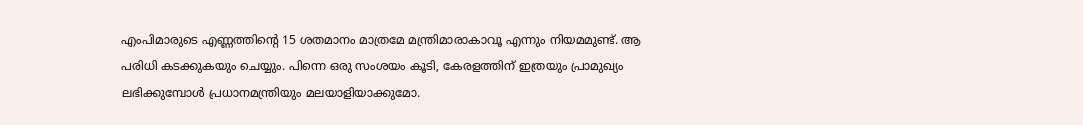എംപിമാരുടെ എണ്ണത്തിന്റെ 15 ശതമാനം മാത്രമേ മന്ത്രിമാരാകാവൂ എന്നും നിയമമുണ്ട്. ആ പരിധി കടക്കുകയും ചെയ്യും. പിന്നെ ഒരു സംശയം കൂടി, കേരളത്തിന് ഇത്രയും പ്രാമുഖ്യം ലഭിക്കുമ്പോള്‍ പ്രധാനമന്ത്രിയും മലയാളിയാക്കുമോ.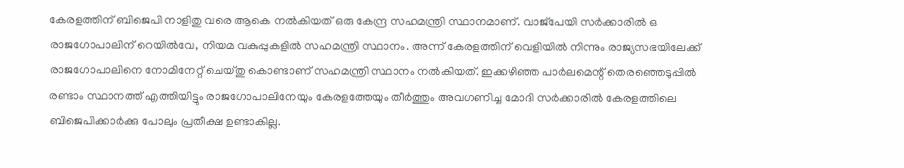കേരളത്തിന് ബിജെപി നാളിതു വരെ ആകെ നല്‍കിയത് ഒരു കേന്ദ്ര സഹമന്ത്രി സ്ഥാനമാണ്. വാജ്‌പേയി സര്‍ക്കാരില്‍ ഒ രാജഗോപാലിന് റെയില്‍വേ, നിയമ വകുപ്പുകളില്‍ സഹമന്ത്രി സ്ഥാനം. അന്ന് കേരളത്തിന് വെളിയില്‍ നിന്നും രാജ്യസഭയിലേക്ക് രാജഗോപാലിനെ നോമിനേറ്റ് ചെയ്തു കൊണ്ടാണ് സഹമന്ത്രി സ്ഥാനം നല്‍കിയത്. ഇക്കഴിഞ്ഞ പാര്‍ലമെന്റ് തെരഞ്ഞെടുപ്പില്‍ രണ്ടാം സ്ഥാനത്ത് എത്തിയിട്ടും രാജഗോപാലിനേയും കേരളത്തേയും തീര്‍ത്തും അവഗണിച്ച മോദി സര്‍ക്കാരില്‍ കേരളത്തിലെ ബിജെപിക്കാര്‍ക്കു പോലും പ്രതീക്ഷ ഉണ്ടാകില്ല.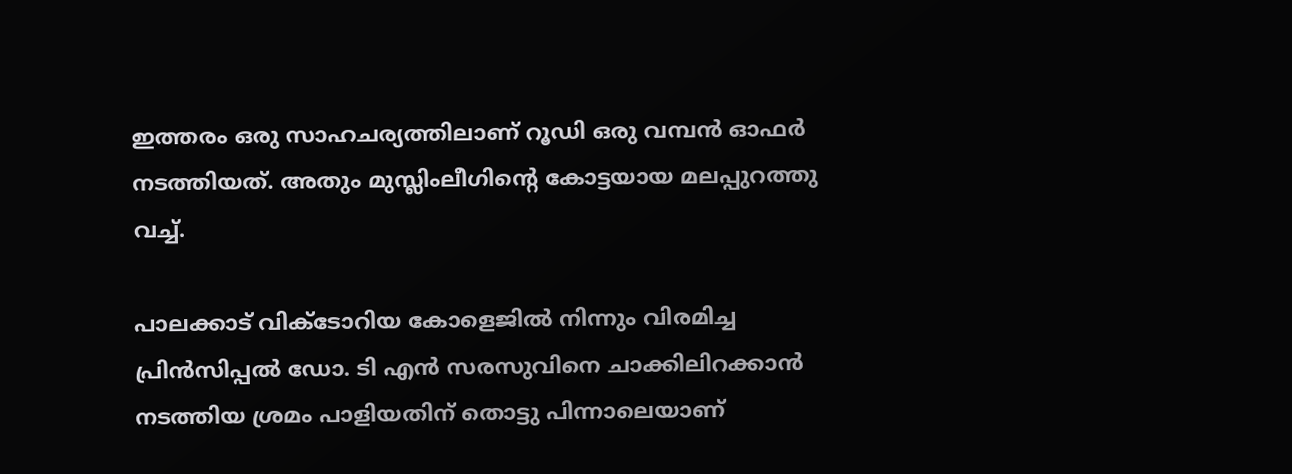ഇത്തരം ഒരു സാഹചര്യത്തിലാണ് റൂഡി ഒരു വമ്പന്‍ ഓഫര്‍ നടത്തിയത്. അതും മുസ്ലിംലീഗിന്റെ കോട്ടയായ മലപ്പുറത്തു വച്ച്.

പാലക്കാട് വിക്ടോറിയ കോളെജില്‍ നിന്നും വിരമിച്ച പ്രിന്‍സിപ്പല്‍ ഡോ. ടി എന്‍ സരസുവിനെ ചാക്കിലിറക്കാന്‍ നടത്തിയ ശ്രമം പാളിയതിന് തൊട്ടു പിന്നാലെയാണ്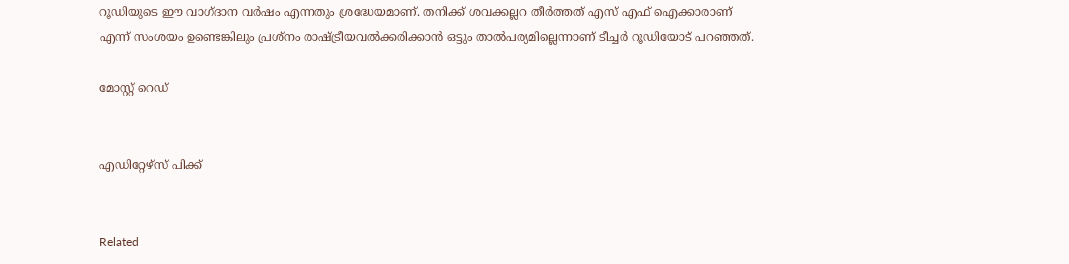റൂഡിയുടെ ഈ വാഗ്ദാന വര്‍ഷം എന്നതും ശ്രദ്ധേയമാണ്. തനിക്ക് ശവക്കല്ലറ തീര്‍ത്തത് എസ് എഫ് ഐക്കാരാണ് എന്ന് സംശയം ഉണ്ടെങ്കിലും പ്രശ്‌നം രാഷ്ട്രീയവല്‍ക്കരിക്കാന്‍ ഒട്ടും താല്‍പര്യമില്ലെന്നാണ് ടീച്ചര്‍ റൂഡിയോട് പറഞ്ഞത്.

മോസ്റ്റ് റെഡ്


എഡിറ്റേഴ്സ് പിക്ക്


Related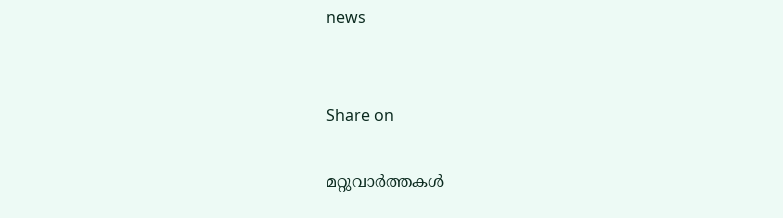news


Share on

മറ്റുവാര്‍ത്തകള്‍